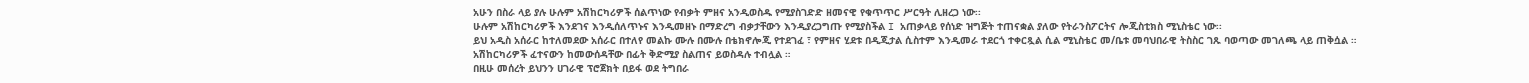አሁን በስራ ላይ ያሉ ሁሉም አሽከርካሪዎች ሰልጥነው የብቃት ምዘና አንዲወስዱ የሚያስገድድ ዘመናዊ የቁጥጥር ሥርዓት ሊዘረጋ ነው፡፡
ሁሉም አሽከርካሪዎች እንደገና እንዲሰለጥኑና እንዲመዘኑ በማድረግ ብቃታቸውን እንዲያረጋግጡ የሚያስችል I አጠቃላይ የሰነድ ዝግጅት ተጠናቋል ያለው የትራንስፖርትና ሎጂስቲክስ ሚኒስቴር ነው፡፡
ይህ አዲስ አሰራር ከተለመደው አሰራር በተለየ መልኩ ሙሉ በሙሉ በቴክኖሎጂ የተደገፈ ፣ የምዘና ሂደቱ በዲጂታል ሲስተም እንዲመራ ተደርጎ ተቀርጿል ሲል ሚኒስቴር መ/ቤቱ መባህበራዊ ትስስር ገጹ ባወጣው መገለጫ ላይ ጠቅሷል ።
አሽከርካሪዎች ፈተናውን ከመውሰዳቸው በፊት ቅድሚያ ስልጠና ይወስዳሉ ተብሏል ።
በዚሁ መሰረት ይህንን ሀገራዊ ፕሮጀክት በይፋ ወደ ትግበራ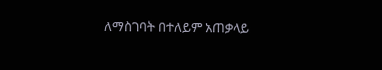ለማስገባት በተለይም አጠቃላይ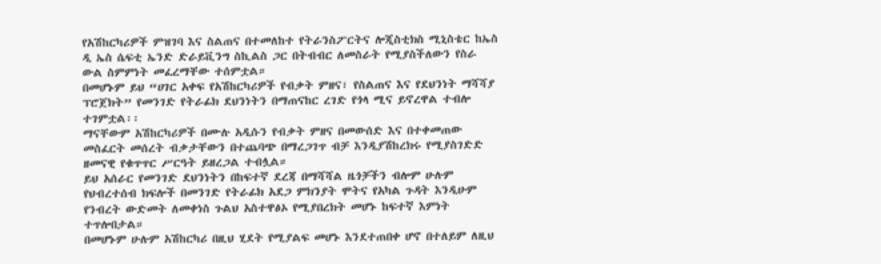የአሽከርካሪዎች ምዝገባ እና ስልጠና በተመለከተ የትራንስፖርትና ሎጂስቲክስ ሚኒስቴር ከኤስ ዲ ኤስ ሴፍቲ ኤንድ ድራይቪንግ ስኪልስ ጋር በትብብር ለመስራት የሚያስችለውን የስራ ውል ስምምነት መፈረማቸው ተሰምቷል።
በመሆኑም ይህ “ሀገር አቀፍ የአሽከርካሪዎች የብቃት ምዘና፣ የስልጠና እና የደህንነት ማሻሻያ ፕሮጀክት” የመንገድ የትራፊክ ደህንነትን በማጠናከር ረገድ የጎላ ሚና ይኖረዋል ተብሎ ተገምቷል፡፡
ማናቸውም አሽከርካሪዎች በሙሉ አዲሱን የብቃት ምዘና በመውሰድ እና በተቀመጠው መስፈርት መሰረት ብቃታቸውን በተጨባጭ በማረጋገጥ ብቻ እንዲያሽከረክሩ የሚያስገድድ ዘመናዊ የቁጥጥር ሥርዓት ይዘረጋል ተብሏል።
ይህ አሰራር የመንገድ ደህንነትን በከፍተኛ ደረጃ በማሻሻል ዜጎቻችን ብሎም ሁሉም የህብረተሰብ ክፍሎች በመንገድ የትራፊክ አደጋ ምክንያት ሞትና የአካል ጉዳት እንዲሁም የንብረት ውድመት ለመቀነስ ጉልህ አስተዋፅኦ የሚያበረክት መሆኑ ከፍተኛ እምነት ተጥሎበታል።
በመሆኑም ሁሉም አሽከርካሪ በዚህ ሂደት የሚያልፍ መሆኑ እንደተጠበቀ ሆኖ በተለይም ለዚህ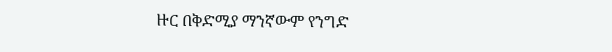ዙር በቅድሚያ ማንኛውም የንግድ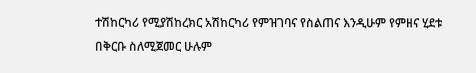ተሽከርካሪ የሚያሽከረክር አሽከርካሪ የምዝገባና የስልጠና እንዲሁም የምዘና ሂደቱ በቅርቡ ስለሚጀመር ሁሉም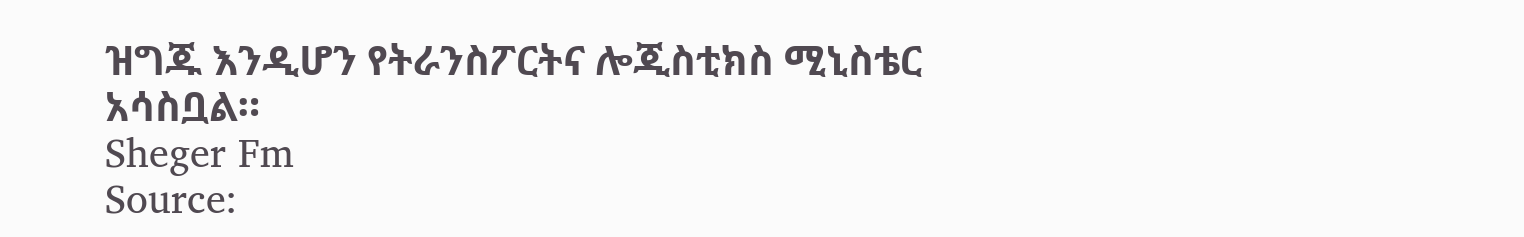ዝግጁ እንዲሆን የትራንስፖርትና ሎጂስቲክስ ሚኒስቴር አሳስቧል።
Sheger Fm
Source: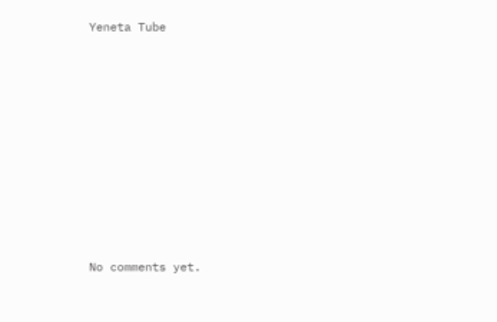Yeneta Tube









No comments yet.